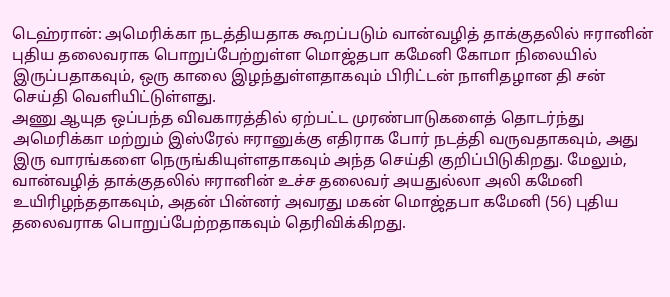டெஹ்ரான்: அமெரிக்கா நடத்தியதாக கூறப்படும் வான்வழித் தாக்குதலில் ஈரானின் புதிய தலைவராக பொறுப்பேற்றுள்ள மொஜ்தபா கமேனி கோமா நிலையில் இருப்பதாகவும், ஒரு காலை இழந்துள்ளதாகவும் பிரிட்டன் நாளிதழான தி சன் செய்தி வெளியிட்டுள்ளது.
அணு ஆயுத ஒப்பந்த விவகாரத்தில் ஏற்பட்ட முரண்பாடுகளைத் தொடர்ந்து அமெரிக்கா மற்றும் இஸ்ரேல் ஈரானுக்கு எதிராக போர் நடத்தி வருவதாகவும், அது இரு வாரங்களை நெருங்கியுள்ளதாகவும் அந்த செய்தி குறிப்பிடுகிறது. மேலும், வான்வழித் தாக்குதலில் ஈரானின் உச்ச தலைவர் அயதுல்லா அலி கமேனி உயிரிழந்ததாகவும், அதன் பின்னர் அவரது மகன் மொஜ்தபா கமேனி (56) புதிய தலைவராக பொறுப்பேற்றதாகவும் தெரிவிக்கிறது.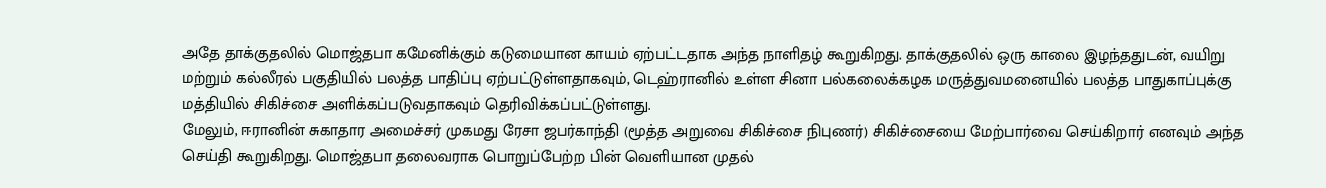அதே தாக்குதலில் மொஜ்தபா கமேனிக்கும் கடுமையான காயம் ஏற்பட்டதாக அந்த நாளிதழ் கூறுகிறது. தாக்குதலில் ஒரு காலை இழந்ததுடன், வயிறு மற்றும் கல்லீரல் பகுதியில் பலத்த பாதிப்பு ஏற்பட்டுள்ளதாகவும், டெஹ்ரானில் உள்ள சினா பல்கலைக்கழக மருத்துவமனையில் பலத்த பாதுகாப்புக்கு மத்தியில் சிகிச்சை அளிக்கப்படுவதாகவும் தெரிவிக்கப்பட்டுள்ளது.
மேலும், ஈரானின் சுகாதார அமைச்சர் முகமது ரேசா ஜபர்காந்தி (மூத்த அறுவை சிகிச்சை நிபுணர்) சிகிச்சையை மேற்பார்வை செய்கிறார் எனவும் அந்த செய்தி கூறுகிறது. மொஜ்தபா தலைவராக பொறுப்பேற்ற பின் வெளியான முதல்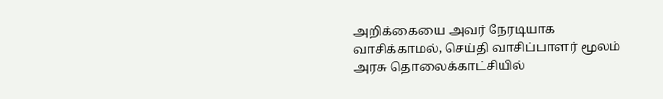அறிக்கையை அவர் நேரடியாக வாசிக்காமல், செய்தி வாசிப்பாளர் மூலம் அரசு தொலைக்காட்சியில்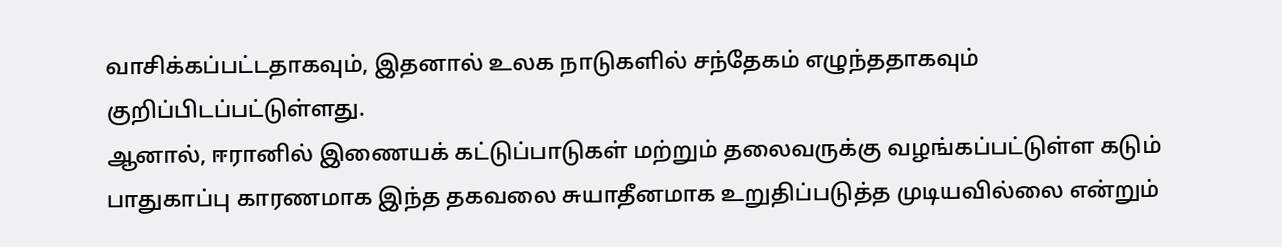வாசிக்கப்பட்டதாகவும், இதனால் உலக நாடுகளில் சந்தேகம் எழுந்ததாகவும் குறிப்பிடப்பட்டுள்ளது.
ஆனால், ஈரானில் இணையக் கட்டுப்பாடுகள் மற்றும் தலைவருக்கு வழங்கப்பட்டுள்ள கடும் பாதுகாப்பு காரணமாக இந்த தகவலை சுயாதீனமாக உறுதிப்படுத்த முடியவில்லை என்றும்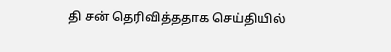தி சன் தெரிவித்ததாக செய்தியில்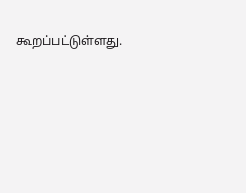கூறப்பட்டுள்ளது.